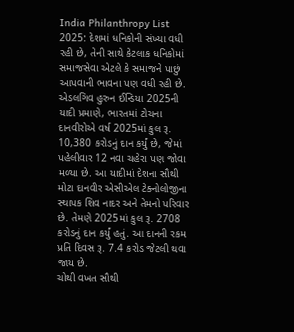India Philanthropy List 2025: દેશમાં ધનિકોની સંખ્યા વધી રહી છે, તેની સાથે કેટલાક ધનિકોમાં સમાજસેવા એટલે કે સમાજને પાછું આપવાની ભાવના પણ વધી રહી છે. એડલગિવ હુરુન ઈન્ડિયા 2025ની યાદી પ્રમાણે, ભારતમાં ટોચના દાનવીરોએ વર્ષ 2025માં કુલ રૂ. 10,380 કરોડનું દાન કર્યું છે, જેમાં પહેલીવાર 12 નવા ચહેરા પણ જોવા મળ્યા છે. આ યાદીમાં દેશના સૌથી મોટા દાનવીર એસીએલ ટેક્નોલોજીના સ્થાપક શિવ નાદર અને તેમનો પરિવાર છે. તેમણે 2025માં કુલ રૂ. 2708 કરોડનું દાન કર્યું હતું. આ દાનની રકમ પ્રતિ દિવસ રૂ. 7.4 કરોડ જેટલી થવા જાય છે.
ચોથી વખત સૌથી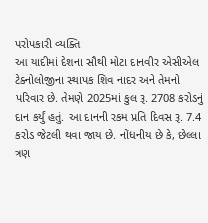પરોપકારી વ્યક્તિ
આ યાદીમાં દેશના સૌથી મોટા દાનવીર એસીએલ ટેક્નોલોજીના સ્થાપક શિવ નાદર અને તેમનો પરિવાર છે. તેમણે 2025માં કુલ રૂ. 2708 કરોડનું દાન કર્યું હતું. આ દાનની રકમ પ્રતિ દિવસ રૂ. 7.4 કરોડ જેટલી થવા જાય છે. નોંધનીય છે કે, છેલ્લા ત્રણ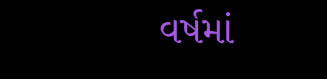વર્ષમાં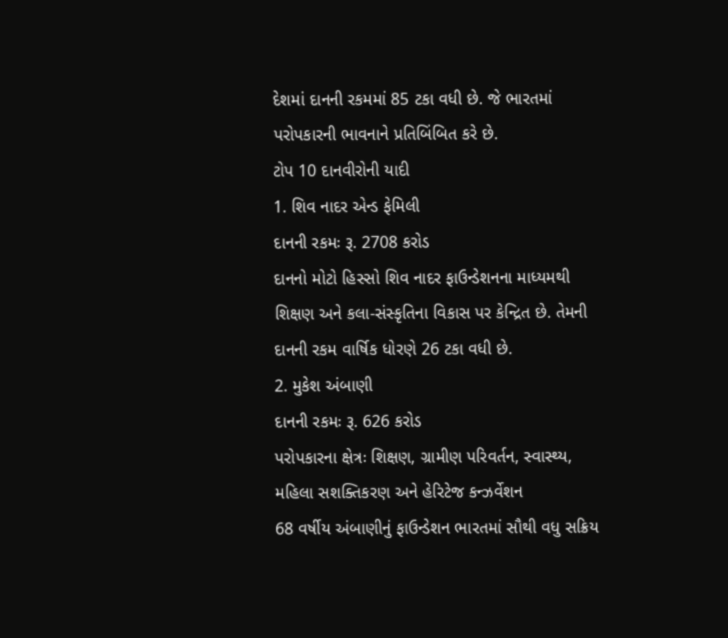દેશમાં દાનની રકમમાં 85 ટકા વધી છે. જે ભારતમાં પરોપકારની ભાવનાને પ્રતિબિંબિત કરે છે.
ટોપ 10 દાનવીરોની યાદી
1. શિવ નાદર એન્ડ ફેમિલી
દાનની રકમઃ રૂ. 2708 કરોડ
દાનનો મોટો હિસ્સો શિવ નાદર ફાઉન્ડેશનના માધ્યમથી શિક્ષણ અને કલા-સંસ્કૃતિના વિકાસ પર કેન્દ્રિત છે. તેમની દાનની રકમ વાર્ષિક ધોરણે 26 ટકા વધી છે.
2. મુકેશ અંબાણી
દાનની રકમઃ રૂ. 626 કરોડ
પરોપકારના ક્ષેત્રઃ શિક્ષણ, ગ્રામીણ પરિવર્તન, સ્વાસ્થ્ય, મહિલા સશક્તિકરણ અને હેરિટેજ કન્ઝર્વેશન
68 વર્ષીય અંબાણીનું ફાઉન્ડેશન ભારતમાં સૌથી વધુ સક્રિય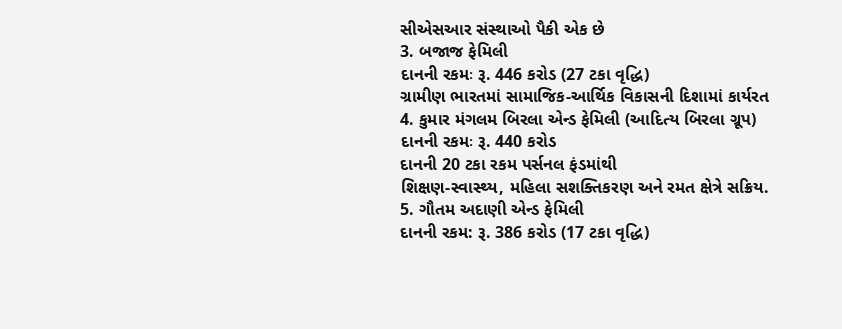સીએસઆર સંસ્થાઓ પૈકી એક છે
3. બજાજ ફેમિલી
દાનની રકમઃ રૂ. 446 કરોડ (27 ટકા વૃદ્ધિ)
ગ્રામીણ ભારતમાં સામાજિક-આર્થિક વિકાસની દિશામાં કાર્યરત
4. કુમાર મંગલમ બિરલા એન્ડ ફેમિલી (આદિત્ય બિરલા ગ્રૂપ)
દાનની રકમઃ રૂ. 440 કરોડ
દાનની 20 ટકા રકમ પર્સનલ ફંડમાંથી
શિક્ષણ-સ્વાસ્થ્ય, મહિલા સશક્તિકરણ અને રમત ક્ષેત્રે સક્રિય.
5. ગૌતમ અદાણી એન્ડ ફેમિલી
દાનની રકમ: રૂ. 386 કરોડ (17 ટકા વૃદ્ધિ)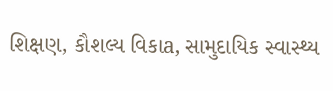શિક્ષણ, કૌશલ્ય વિકાa, સામુદાયિક સ્વાસ્થ્ય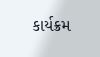કાર્યક્રમ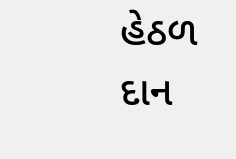હેઠળ દાન